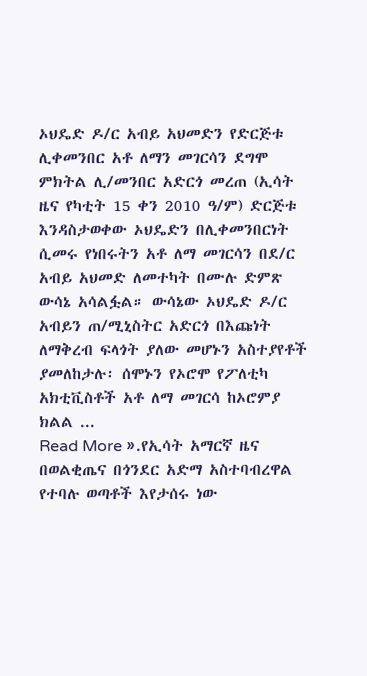ኦህዴድ ዶ/ር አብይ አህመድን የድርጅቱ ሊቀመንበር አቶ ለማን መገርሳን ደግሞ ምክትል ሊ/መንበር አድርጎ መረጠ (ኢሳት ዜና የካቲት 15 ቀን 2010 ዓ/ም) ድርጅቱ እንዳስታወቀው ኦህዴድን በሊቀመንበርነት ሲመሩ የነበሩትን አቶ ለማ መገርሳን በደ/ር አብይ አህመድ ለመተካት በሙሉ ድምጽ ውሳኔ አሳልፏል። ውሳኔው ኦህዴድ ዶ/ር አብይን ጠ/ሚኒስትር አድርጎ በእጩነት ለማቅረብ ፍላጎት ያለው መሆኑን አስተያየቶች ያመለከታሉ፡ ሰሞኑን የኦሮሞ የፖለቲካ አክቲቪስቶች አቶ ለማ መገርሳ ከኦሮምያ ክልል ...
Read More ».የኢሳት አማርኛ ዜና
በወልቂጤና በጎንደር አድማ አስተባብረዋል የተባሉ ወጣቶች እየታሰሩ ነው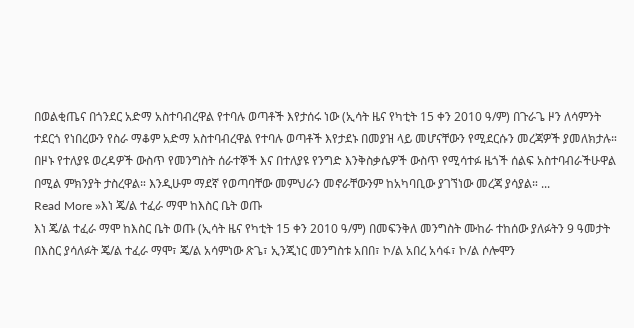በወልቂጤና በጎንደር አድማ አስተባብረዋል የተባሉ ወጣቶች እየታሰሩ ነው (ኢሳት ዜና የካቲት 15 ቀን 2010 ዓ/ም) በጉራጌ ዞን ለሳምንት ተደርጎ የነበረውን የስራ ማቆም አድማ አስተባብረዋል የተባሉ ወጣቶች እየታደኑ በመያዝ ላይ መሆናቸውን የሚደርሱን መረጃዎች ያመለክታሉ። በዞኑ የተለያዩ ወረዳዎች ውስጥ የመንግስት ሰራተኞች እና በተለያዩ የንግድ እንቅስቃሴዎች ውስጥ የሚሳተፉ ዜጎች ሰልፍ አስተባብራችሁዋል በሚል ምክንያት ታስረዋል። እንዲሁም ማደኛ የወጣባቸው መምህራን መኖራቸውንም ከአካባቢው ያገኘነው መረጃ ያሳያል። ...
Read More »እነ ጄ/ል ተፈራ ማሞ ከእስር ቤት ወጡ
እነ ጄ/ል ተፈራ ማሞ ከእስር ቤት ወጡ (ኢሳት ዜና የካቲት 15 ቀን 2010 ዓ/ም) በመፍንቅለ መንግስት ሙከራ ተከሰው ያለፉትን 9 ዓመታት በእስር ያሳለፉት ጄ/ል ተፈራ ማሞ፣ ጄ/ል አሳምነው ጽጌ፣ ኢንጂነር መንግስቱ አበበ፣ ኮ/ል አበረ አሳፋ፣ ኮ/ል ሶሎሞን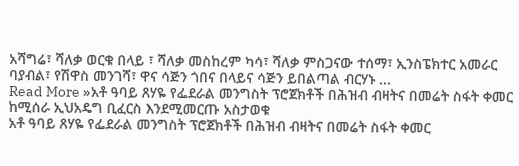አሻግሬ፣ ሻለቃ ወርቁ በላይ ፣ ሻለቃ መስከረም ካሳ፣ ሻለቃ ምስጋናው ተሰማ፣ ኢንስፔክተር አመራር ባያብል፣ የሽዋስ መንገሻ፣ ዋና ሳጅን ጎበና በላይና ሳጅን ይበልጣል ብርሃኑ ...
Read More »አቶ ዓባይ ጸሃዬ የፌደራል መንግስት ፕሮጀክቶች በሕዝብ ብዛትና በመሬት ስፋት ቀመር ከሚሰራ ኢህአዴግ ቢፈርስ እንደሚመርጡ አስታወቁ
አቶ ዓባይ ጸሃዬ የፌደራል መንግስት ፕሮጀክቶች በሕዝብ ብዛትና በመሬት ስፋት ቀመር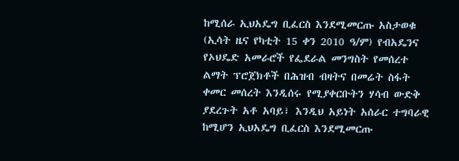ከሚሰራ ኢህአዴግ ቢፈርስ እንደሚመርጡ አስታወቁ (ኢሳት ዜና የካቲት 15 ቀን 2010 ዓ/ም) የብአዴንና የኦህዴድ አመራሮች የፌደራል መንግስት የመሰረተ ልማት ፕሮጀክቶች በሕዝብ ብዛትና በመሬት ስፋት ቀመር መሰረት እንዲሰሩ የሚያቀርቡትን ሃሳብ ውድቅ ያደረጉት አቶ አባይ፣ እንዲህ አይነት አሰራር ተግባራዊ ከሚሆን ኢህአዴግ ቢፈርስ እንደሚመርጡ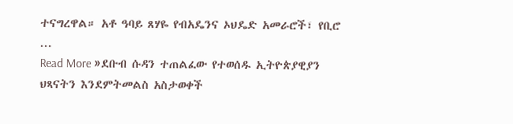ተናግረዋል። አቶ ዓባይ ጸሃዬ የብአዴንና ኦህዴድ አመራሮች፣ የቢሮ ...
Read More »ደቡብ ሱዳን ተጠልፈው የተወሰዱ ኢትዮጵያዊያን ህጻናትን እንደምትመልስ አስታወቀች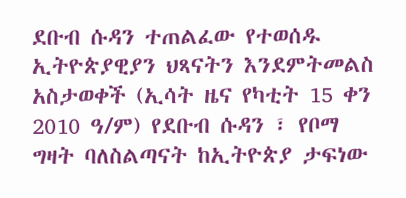ደቡብ ሱዳን ተጠልፈው የተወሰዱ ኢትዮጵያዊያን ህጻናትን እንደምትመልስ አስታወቀች (ኢሳት ዜና የካቲት 15 ቀን 2010 ዓ/ም) የደቡብ ሱዳን ፣ የቦማ ግዛት ባለስልጣናት ከኢትዮጵያ ታፍነው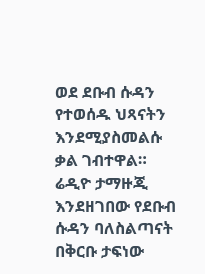ወደ ደቡብ ሱዳን የተወሰዱ ህጻናትን እንደሚያስመልሱ ቃል ገብተዋል። ሬዲዮ ታማዙጂ እንደዘገበው የደቡብ ሱዳን ባለስልጣናት በቅርቡ ታፍነው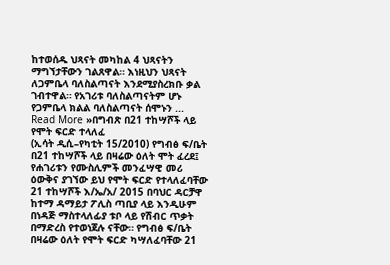ከተወሰዱ ህጻናት መካከል 4 ህጻናትን ማግኘታቸውን ገልጸዋል። እነዚህን ህጻናት ለጋምቤላ ባለስልጣናት እንደሚያስረክቡ ቃል ገብተዋል። የአገሪቱ ባለስልጣናትም ሆኑ የጋምቤላ ክልል ባለስልጣናት ሰሞኑን ...
Read More »በግብጽ በ21 ተከሣሾች ላይ የሞት ፍርድ ተላለፈ
(ኢሳት ዲሲ–የካቲት 15/2010) የግብፅ ፍ/ቤት በ21 ተከሣሾች ላይ በዛሬው ዕለት ሞት ፈረደ፤ የሐገሪቱን የሙስሊምች መንፈሣዊ መሪ ዕውቅና ያገኘው ይህ የሞት ፍርድ የተላለፈባቸው 21 ተከሣሾች እ/ኤ/አ/ 2015 በባህር ዳርቻዋ ከተማ ዳማይታ ፖሊስ ጣቢያ ላይ እንዲሁም በነዳጅ ማስተላለፊያ ቱቦ ላይ የሽብር ጥቃት በማድረስ የተወነጀሉ ናቸው። የግብፅ ፍ/ቤት በዛሬው ዕለት የሞት ፍርድ ካሣለፈባቸው 21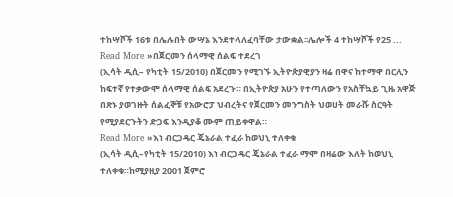ተከሣሾች 16ቱ በሌሉበት ውሣኔ እንደተላለፈባቸው ታውቋል፡፡ሌሎች 4 ተከሣሾች የ25 ...
Read More »በጀርመን ሰላማዊ ሰልፍ ተደረገ
(ኢሳት ዲሲ– የካቲት 15/2010) በጀርመን የሚገኙ ኢትዮጵያዊያን ዛሬ በዋና ከተማዋ በርሊን ከፍተኛ የተቃውሞ ሰላማዊ ሰልፍ አደረጉ። በኢትዮጵያ አሁን የተጣለውን የአስቸኳይ ጊዜ አዋጅ በጽኑ ያወገዙት ሰልፈኞቹ የአውሮፓ ህብረትና የጀርመን መንግስት ህወሀት መራሹ ስርዓት የሚያደርጉትን ድጋፍ እንዲያቆ ሙም ጠይቀዋል።
Read More »እነ ብርጋዴር ጄኔራል ተፈራ ከወህኒ ተለቀቁ
(ኢሳት ዲሲ–የካቲት 15/2010) እነ ብርጋዴር ጄኔራል ተፈራ ማሞ በዛሬው እለት ከወህኒ ተለቀቁ።ከሚያዚያ 2001 ጀምሮ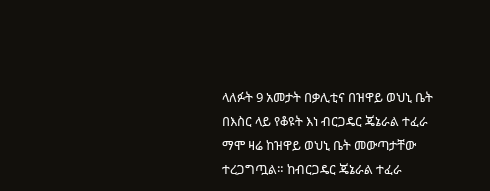ላለፉት 9 አመታት በቃሊቲና በዝዋይ ወህኒ ቤት በእስር ላይ የቆዩት እነ ብርጋዴር ጄኔራል ተፈራ ማሞ ዛሬ ከዝዋይ ወህኒ ቤት መውጣታቸው ተረጋግጧል። ከብርጋዴር ጄኔራል ተፈራ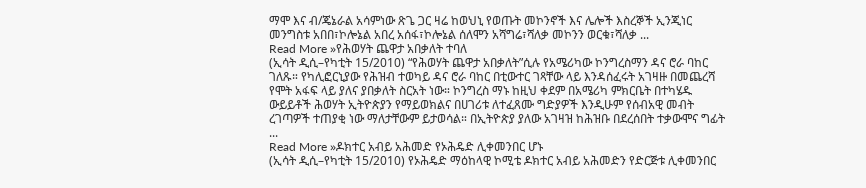ማሞ እና ብ/ጄኔራል አሳምነው ጽጌ ጋር ዛሬ ከወህኒ የወጡት መኮንኖች እና ሌሎች እስረኞች ኢንጂነር መንግስቱ አበበ፣ኮሎኔል አበረ አሰፋ፣ኮሎኔል ሰለሞን አሻግሬ፣ሻለቃ መኮንን ወርቁ፣ሻለቃ ...
Read More »የሕወሃት ጨዋታ አበቃለት ተባለ
(ኢሳት ዲሲ–የካቲት 15/2010) “የሕወሃት ጨዋታ አበቃለት”ሲሉ የአሜሪካው ኮንግረስማን ዳና ሮራ ባከር ገለጹ። የካሊፎርኒያው የሕዝብ ተወካይ ዳና ሮራ ባከር በቲውተር ገጻቸው ላይ እንዳሰፈሩት አገዛዙ በመጨረሻ የሞት አፋፍ ላይ ያለና ያበቃለት ስርአት ነው። ኮንግረስ ማኑ ከዚህ ቀደም በአሜሪካ ምክርቤት በተካሄዱ ውይይቶች ሕወሃት ኢትዮጵያን የማይወክልና በሀገሪቱ ለተፈጸሙ ግድያዎች እንዲሁም የሰብአዊ መብት ረገጣዎች ተጠያቂ ነው ማለታቸውም ይታወሳል። በኢትዮጵያ ያለው አገዛዝ ከሕዝቡ በደረሰበት ተቃውሞና ግፊት ...
Read More »ዶክተር አብይ አሕመድ የኦሕዴድ ሊቀመንበር ሆኑ
(ኢሳት ዲሲ–የካቲት 15/2010) የኦሕዴድ ማዕከላዊ ኮሚቴ ዶክተር አብይ አሕመድን የድርጅቱ ሊቀመንበር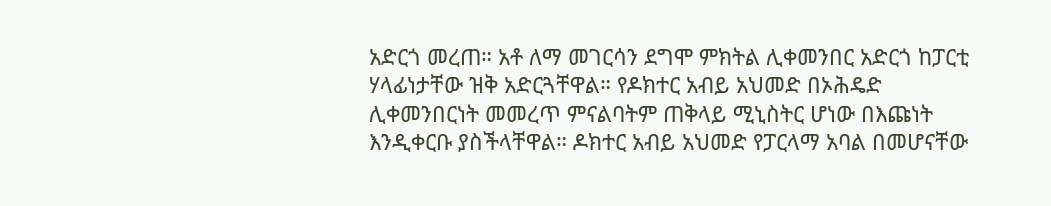አድርጎ መረጠ። አቶ ለማ መገርሳን ደግሞ ምክትል ሊቀመንበር አድርጎ ከፓርቲ ሃላፊነታቸው ዝቅ አድርጓቸዋል። የዶክተር አብይ አህመድ በኦሕዴድ ሊቀመንበርነት መመረጥ ምናልባትም ጠቅላይ ሚኒስትር ሆነው በእጩነት እንዲቀርቡ ያስችላቸዋል። ዶክተር አብይ አህመድ የፓርላማ አባል በመሆናቸው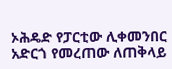ኦሕዴድ የፓርቲው ሊቀመንበር አድርጎ የመረጠው ለጠቅላይ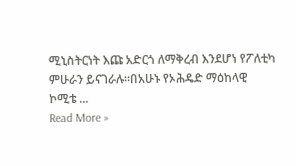ሚኒስትርነት እጩ አድርጎ ለማቅረብ እንደሆነ የፖለቲካ ምሁራን ይናገራሉ።በአሁኑ የኦሕዴድ ማዕከላዊ ኮሚቴ ...
Read More »